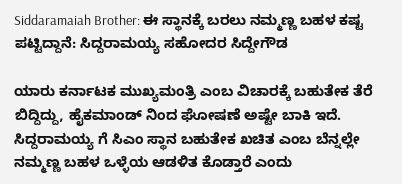Siddaramaiah Brother: ಈ ಸ್ಥಾನಕ್ಕೆ ಬರಲು ನಮ್ಮಣ್ಣ ಬಹಳ ಕಷ್ಟ ಪಟ್ಟಿದ್ದಾನೆ: ಸಿದ್ದರಾಮಯ್ಯ ಸಹೋದರ ಸಿದ್ದೇಗೌಡ

ಯಾರು ಕರ್ನಾಟಕ ಮುಖ್ಯಮಂತ್ರಿ ಎಂಬ ವಿಚಾರಕ್ಕೆ ಬಹುತೇಕ ತೆರೆ ಬಿದ್ದಿದ್ದು, ಹೈಕಮಾಂಡ್ ನಿಂದ ಘೋಷಣೆ ಅಷ್ಟೇ ಬಾಕಿ ಇದೆ. ಸಿದ್ದರಾಮಯ್ಯ ಗೆ ಸಿಎಂ ಸ್ಥಾನ ಬಹುತೇಕ ಖಚಿತ ಎಂಬ ಬೆನ್ನಲ್ಲೇ ನಮ್ಮಣ್ಣ ಬಹಳ ಒಳ್ಳೆಯ ಆಡಳಿತ ಕೊಡ್ತಾರೆ ಎಂದು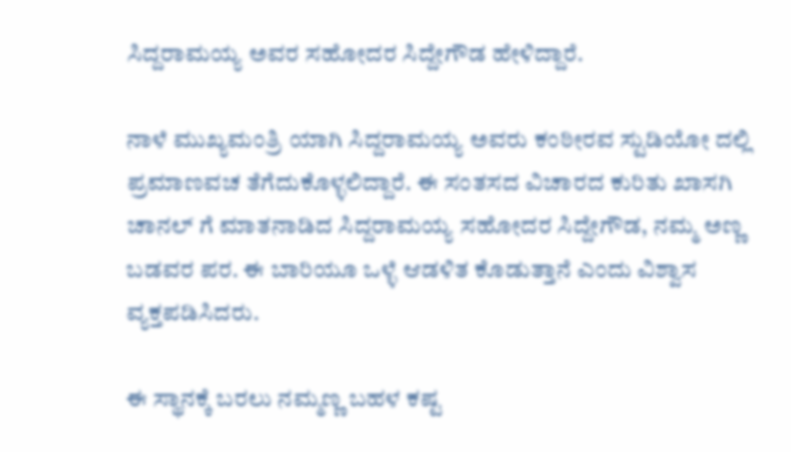ಸಿದ್ದರಾಮಯ್ಯ ಅವರ ಸಹೋದರ ಸಿದ್ದೇಗೌಡ ಹೇಳಿದ್ದಾರೆ.

ನಾಳೆ ಮುಖ್ಯಮಂತ್ರಿ ಯಾಗಿ ಸಿದ್ದರಾಮಯ್ಯ ಅವರು ಕಂಠೀರವ ಸ್ಟುಡಿಯೋ ದಲ್ಲಿ ಪ್ರಮಾಣವಚ ತೆಗೆದುಕೊಳ್ಳಲಿದ್ದಾರೆ. ಈ ಸಂತಸದ ವಿಚಾರದ ಕುರಿತು ಖಾಸಗಿ ಚಾನಲ್ ಗೆ ಮಾತನಾಡಿದ ಸಿದ್ದರಾಮಯ್ಯ ಸಹೋದರ ಸಿದ್ದೇಗೌಡ, ನಮ್ಮ ಅಣ್ಣ ಬಡವರ ಪರ. ಈ ಬಾರಿಯೂ ಒಳ್ಳೆ ಆಡಳಿತ ಕೊಡುತ್ತಾನೆ ಎಂದು ವಿಶ್ವಾಸ ವ್ಯಕ್ತಪಡಿಸಿದರು.

ಈ ಸ್ಥಾನಕ್ಕೆ ಬರಲು ನಮ್ಮಣ್ಣ ಬಹಳ ಕಷ್ಟ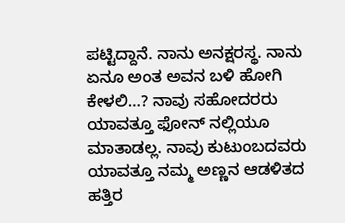ಪಟ್ಟಿದ್ದಾನೆ. ನಾನು ಅನಕ್ಷರಸ್ಥ. ನಾನು ಏನೂ ಅಂತ ಅವನ ಬಳಿ ಹೋಗಿ ಕೇಳಲಿ…? ನಾವು ಸಹೋದರರು ಯಾವತ್ತೂ ಫೋನ್ ನಲ್ಲಿಯೂ ಮಾತಾಡಲ್ಲ. ನಾವು ಕುಟುಂಬದವರು ಯಾವತ್ತೂ ನಮ್ಮ ಅಣ್ಣನ ಆಡಳಿತದ ಹತ್ತಿರ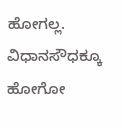ಹೋಗಲ್ಲ. ವಿಧಾನಸೌಧಕ್ಕೂ ಹೋಗೋ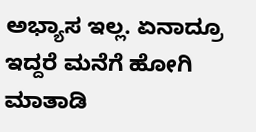ಅಭ್ಯಾಸ ಇಲ್ಲ. ಏನಾದ್ರೂ ಇದ್ದರೆ ಮನೆಗೆ ಹೋಗಿ ಮಾತಾಡಿ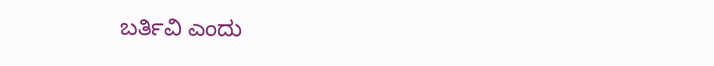ಬರ್ತಿವಿ ಎಂದು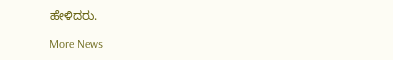ಹೇಳಿದರು.

More News